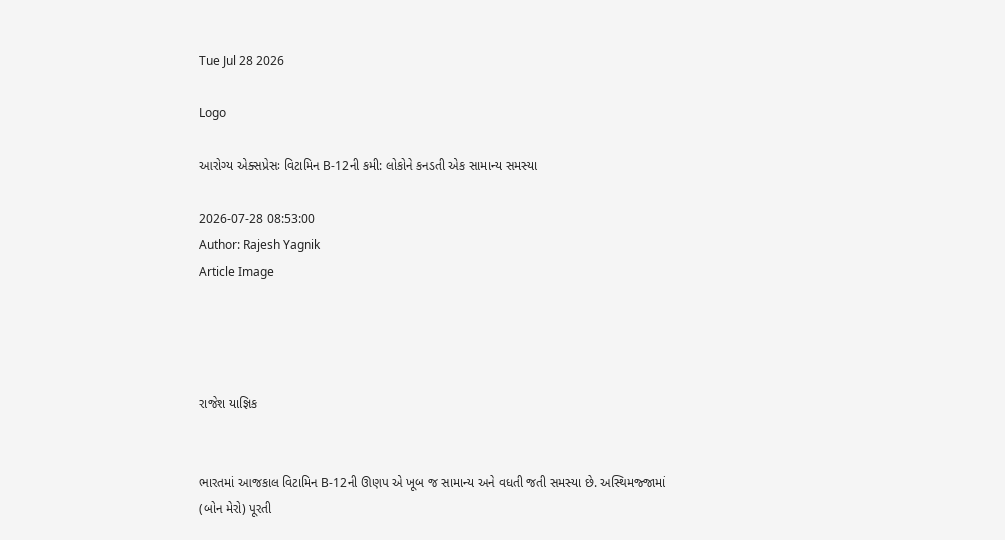Tue Jul 28 2026

Logo

આરોગ્ય એક્સપ્રેસઃ વિટામિન B-12ની કમી: લોકોને કનડતી એક સામાન્ય સમસ્યા

2026-07-28 08:53:00
Author: Rajesh Yagnik
Article Image




રાજેશ યાજ્ઞિક


ભારતમાં આજકાલ વિટામિન B-12ની ઊણપ એ ખૂબ જ સામાન્ય અને વધતી જતી સમસ્યા છે. અસ્થિમજ્જામાં (બોન મેરો) પૂરતી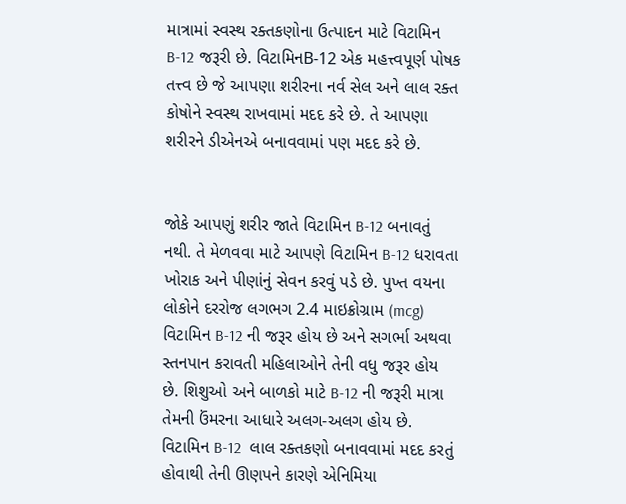માત્રામાં સ્વસ્થ રક્તકણોના ઉત્પાદન માટે વિટામિન B-12 જરૂરી છે. વિટામિનB-12 એક મહત્ત્વપૂર્ણ પોષક તત્ત્વ છે જે આપણા શરીરના નર્વ સેલ અને લાલ રક્ત કોષોને સ્વસ્થ રાખવામાં મદદ કરે છે. તે આપણા શરીરને ડીએનએ બનાવવામાં પણ મદદ કરે છે.


જોકે આપણું શરીર જાતે વિટામિન B-12 બનાવતું નથી. તે મેળવવા માટે આપણે વિટામિન B-12 ધરાવતા ખોરાક અને પીણાંનું સેવન કરવું પડે છે. પુખ્ત વયના લોકોને દરરોજ લગભગ 2.4 માઇક્રોગ્રામ (mcg) વિટામિન B-12 ની જરૂર હોય છે અને સગર્ભા અથવા સ્તનપાન કરાવતી મહિલાઓને તેની વધુ જરૂર હોય છે. શિશુઓ અને બાળકો માટે B-12 ની જરૂરી માત્રા તેમની ઉંમરના આધારે અલગ-અલગ હોય છે. વિટામિન B-12  લાલ રક્તકણો બનાવવામાં મદદ કરતું હોવાથી તેની ઊણપને કારણે એનિમિયા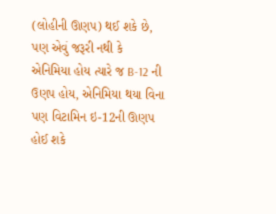(લોહીની ઊણપ) થઈ શકે છે, પણ એવું જરૂરી નથી કે એનિમિયા હોય ત્યારે જ B-12 ની ઉણપ હોય, એનિમિયા થયા વિના પણ વિટામિન ઇ-12ની ઊણપ હોઈ શકે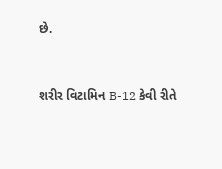છે.


શરીર વિટામિન B-12 કેવી રીતે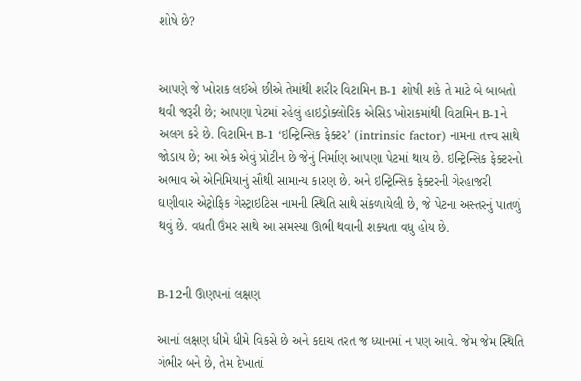શોષે છે?


આપણે જે ખોરાક લઈએ છીએ તેમાંથી શરીર વિટામિન B-1 શોષી શકે તે માટે બે બાબતો થવી જરૂરી છે; આપણા પેટમાં રહેલું હાઇડ્રોક્લોરિક એસિડ ખોરાકમાંથી વિટામિન B-1ને અલગ કરે છે. વિટામિન B-1 ‘ઇન્ટ્રિન્સિક ફેક્ટર’ (intrinsic factor) નામના તત્ત્વ સાથે જોડાય છે; આ એક એવું પ્રોટીન છે જેનું નિર્માણ આપણા પેટમાં થાય છે. ઇન્ટ્રિન્સિક ફેક્ટરનો અભાવ એ એનિમિયાનું સૌથી સામાન્ય કારણ છે. અને ઇન્ટ્રિન્સિક ફેક્ટરની ગેરહાજરી ઘણીવાર એટ્રોફિક ગેસ્ટ્રાઇટિસ નામની સ્થિતિ સાથે સંકળાયેલી છે, જે પેટના અસ્તરનું પાતળું થવું છે. વધતી ઉંમર સાથે આ સમસ્યા ઊભી થવાની શક્યતા વધુ હોય છે.


B-12ની ઊણપનાં લક્ષણ

આનાં લક્ષણ ધીમે ધીમે વિકસે છે અને કદાચ તરત જ ધ્યાનમાં ન પણ આવે. જેમ જેમ સ્થિતિ ગંભીર બને છે, તેમ દેખાતાં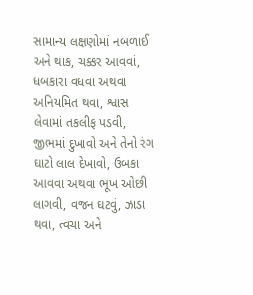સામાન્ય લક્ષણોમાં નબળાઈ અને થાક, ચક્કર આવવાં, ધબકારા વધવા અથવા અનિયમિત થવા, શ્વાસ લેવામાં તકલીફ પડવી, જીભમાં દુખાવો અને તેનો રંગ ઘાટો લાલ દેખાવો, ઉબકા આવવા અથવા ભૂખ ઓછી લાગવી, વજન ઘટવું, ઝાડા થવા, ત્વચા અને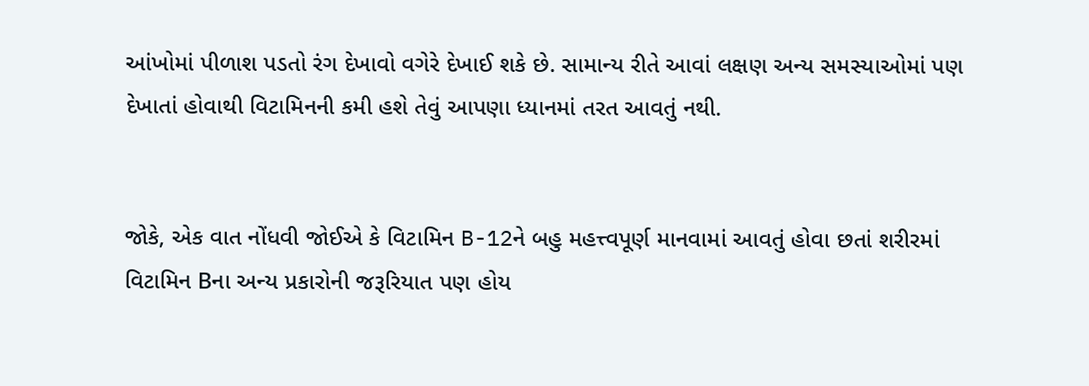આંખોમાં પીળાશ પડતો રંગ દેખાવો વગેરે દેખાઈ શકે છે. સામાન્ય રીતે આવાં લક્ષણ અન્ય સમસ્યાઓમાં પણ દેખાતાં હોવાથી વિટામિનની કમી હશે તેવું આપણા ધ્યાનમાં તરત આવતું નથી.


જોકે, એક વાત નોંધવી જોઈએ કે વિટામિન B-12ને બહુ મહત્ત્વપૂર્ણ માનવામાં આવતું હોવા છતાં શરીરમાં વિટામિન Bના અન્ય પ્રકારોની જરૂરિયાત પણ હોય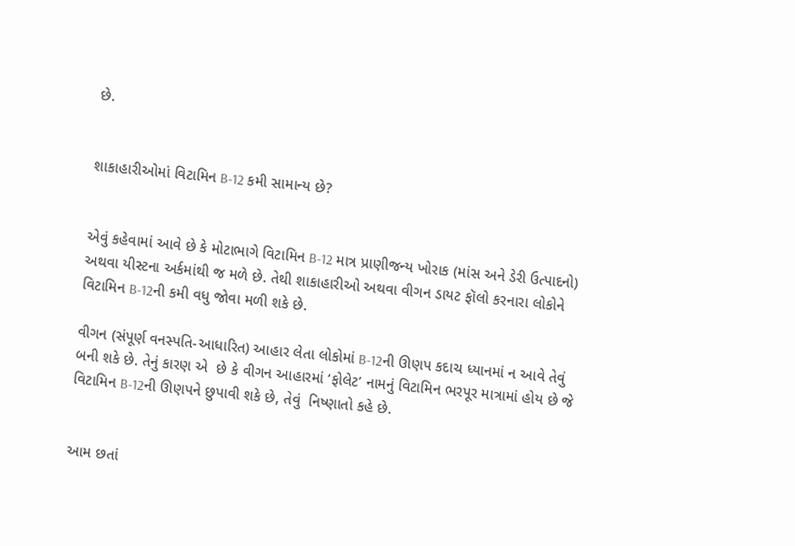છે.


શાકાહારીઓમાં વિટામિન B-12 કમી સામાન્ય છે?


એવું કહેવામાં આવે છે કે મોટાભાગે વિટામિન B-12 માત્ર પ્રાણીજન્ય ખોરાક (માંસ અને ડેરી ઉત્પાદનો) અથવા યીસ્ટના અર્કમાંથી જ મળે છે. તેથી શાકાહારીઓ અથવા વીગન ડાયટ ફૉલો કરનારા લોકોને વિટામિન B-12ની કમી વધુ જોવા મળી શકે છે.

વીગન (સંપૂર્ણ વનસ્પતિ-આધારિત) આહાર લેતા લોકોમાં B-12ની ઊણપ કદાચ ધ્યાનમાં ન આવે તેવું બની શકે છે. તેનું કારણ એ  છે કે વીગન આહારમાં ‘ફોલેટ’ નામનું વિટામિન ભરપૂર માત્રામાં હોય છે જે વિટામિન B-12ની ઊણપને છુપાવી શકે છે, તેવું  નિષ્ણાતો કહે છે.


આમ છતાં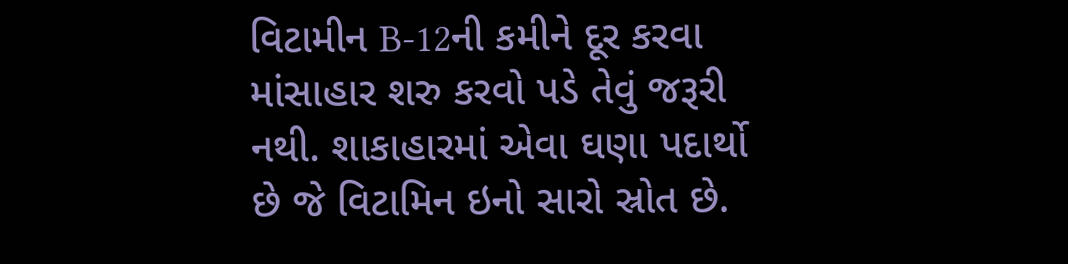વિટામીન B-12ની કમીને દૂર કરવા માંસાહાર શરુ કરવો પડે તેવું જરૂરી નથી. શાકાહારમાં એવા ઘણા પદાર્થો છે જે વિટામિન ઇનો સારો સ્રોત છે.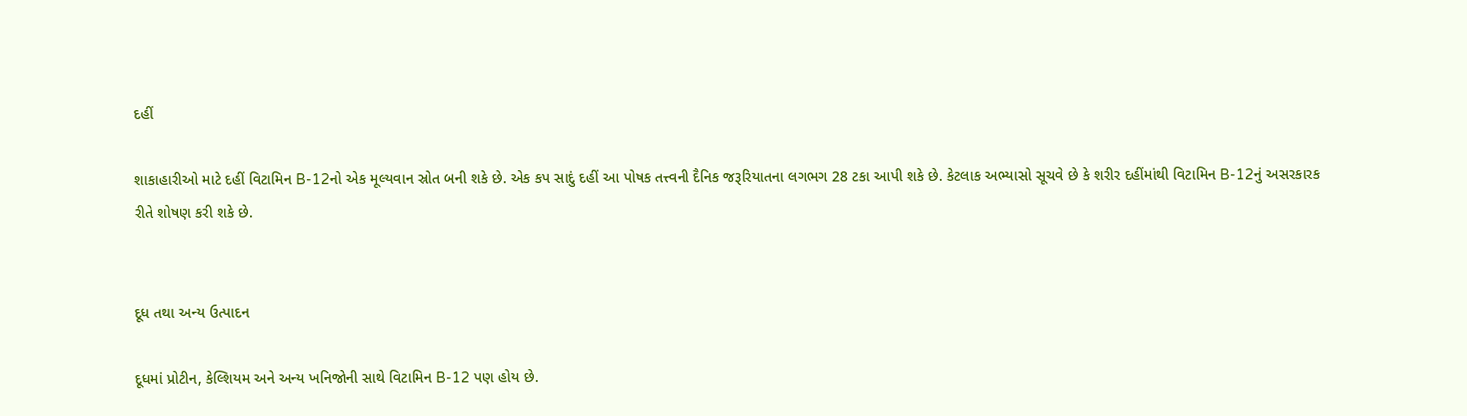દહીં

શાકાહારીઓ માટે દહીં વિટામિન B-12નો એક મૂલ્યવાન સ્રોત બની શકે છે. એક કપ સાદું દહીં આ પોષક તત્ત્વની દૈનિક જરૂરિયાતના લગભગ 28 ટકા આપી શકે છે. કેટલાક અભ્યાસો સૂચવે છે કે શરીર દહીંમાંથી વિટામિન B-12નું અસરકારક રીતે શોષણ કરી શકે છે.


દૂધ તથા અન્ય ઉત્પાદન

દૂધમાં પ્રોટીન, કેલ્શિયમ અને અન્ય ખનિજોની સાથે વિટામિન B-12 પણ હોય છે.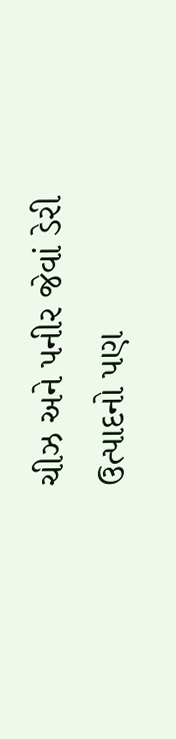ચીઝ અને પનીર જેવાં ડેરી ઉત્પાદનો પણ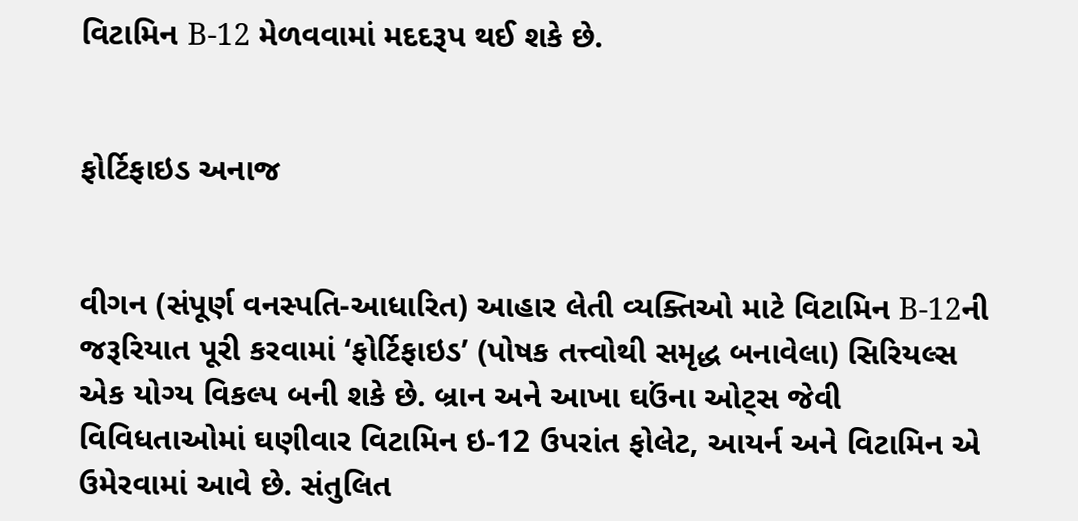વિટામિન B-12 મેળવવામાં મદદરૂપ થઈ શકે છે.


ફોર્ટિફાઇડ અનાજ


વીગન (સંપૂર્ણ વનસ્પતિ-આધારિત) આહાર લેતી વ્યક્તિઓ માટે વિટામિન B-12ની જરૂરિયાત પૂરી કરવામાં ‘ફોર્ટિફાઇડ’ (પોષક તત્ત્વોથી સમૃદ્ધ બનાવેલા) સિરિયલ્સ એક યોગ્ય વિકલ્પ બની શકે છે. બ્રાન અને આખા ઘઉંના ઓટ્સ જેવી વિવિધતાઓમાં ઘણીવાર વિટામિન ઇ-12 ઉપરાંત ફોલેટ, આયર્ન અને વિટામિન એ ઉમેરવામાં આવે છે. સંતુલિત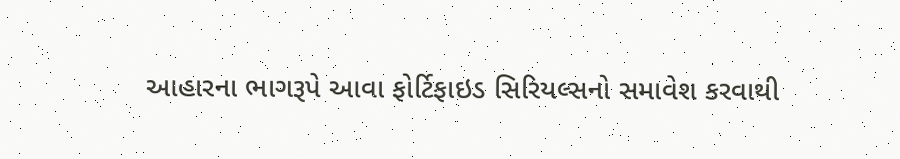આહારના ભાગરૂપે આવા ફોર્ટિફાઇડ સિરિયલ્સનો સમાવેશ કરવાથી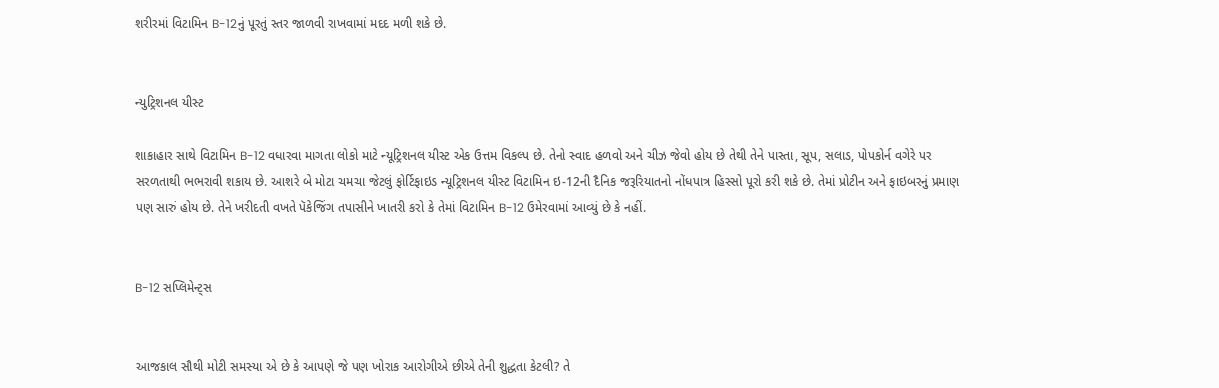શરીરમાં વિટામિન B-12નું પૂરતું સ્તર જાળવી રાખવામાં મદદ મળી શકે છે.


ન્યુટ્રિશનલ યીસ્ટ

શાકાહાર સાથે વિટામિન B-12 વધારવા માગતા લોકો માટે ન્યૂટ્રિશનલ યીસ્ટ એક ઉત્તમ વિકલ્પ છે. તેનો સ્વાદ હળવો અને ચીઝ જેવો હોય છે તેથી તેને પાસ્તા, સૂપ, સલાડ, પોપકોર્ન વગેરે પર સરળતાથી ભભરાવી શકાય છે. આશરે બે મોટા ચમચા જેટલું ફોર્ટિફાઇડ ન્યૂટ્રિશનલ યીસ્ટ વિટામિન ઇ-12ની દૈનિક જરૂરિયાતનો નોંધપાત્ર હિસ્સો પૂરો કરી શકે છે. તેમાં પ્રોટીન અને ફાઇબરનું પ્રમાણ પણ સારું હોય છે. તેને ખરીદતી વખતે પૅકેજિંગ તપાસીને ખાતરી કરો કે તેમાં વિટામિન B-12 ઉમેરવામાં આવ્યું છે કે નહીં.


B-12 સપ્લિમેન્ટ્સ


આજકાલ સૌથી મોટી સમસ્યા એ છે કે આપણે જે પણ ખોરાક આરોગીએ છીએ તેની શુદ્ધતા કેટલી? તે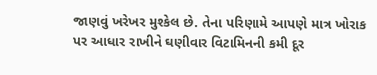જાણવું ખરેખર મુશ્કેલ છે. તેના પરિણામે આપણે માત્ર ખોરાક પર આધાર રાખીને ઘણીવાર વિટામિનની કમી દૂર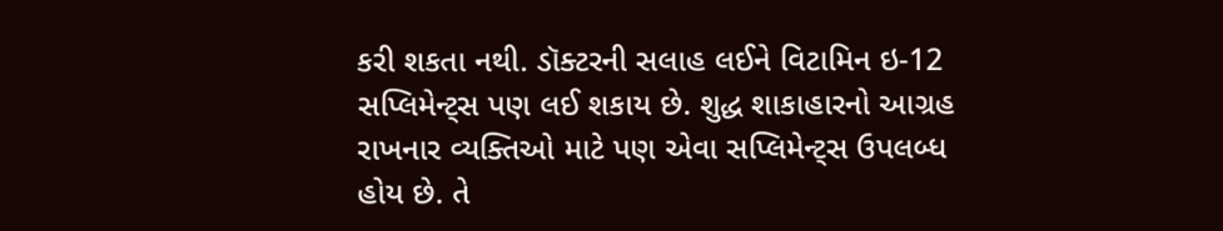કરી શકતા નથી. ડૉક્ટરની સલાહ લઈને વિટામિન ઇ-12 સપ્લિમેન્ટ્સ પણ લઈ શકાય છે. શુદ્ધ શાકાહારનો આગ્રહ રાખનાર વ્યક્તિઓ માટે પણ એવા સપ્લિમેન્ટ્સ ઉપલબ્ધ હોય છે. તે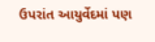ઉપરાંત આયુર્વેદમાં પણ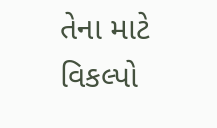તેના માટે વિકલ્પો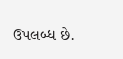ઉપલબ્ધ છે.